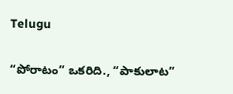Telugu

“పోరాటం” ఒకరిది., “పాకులాట”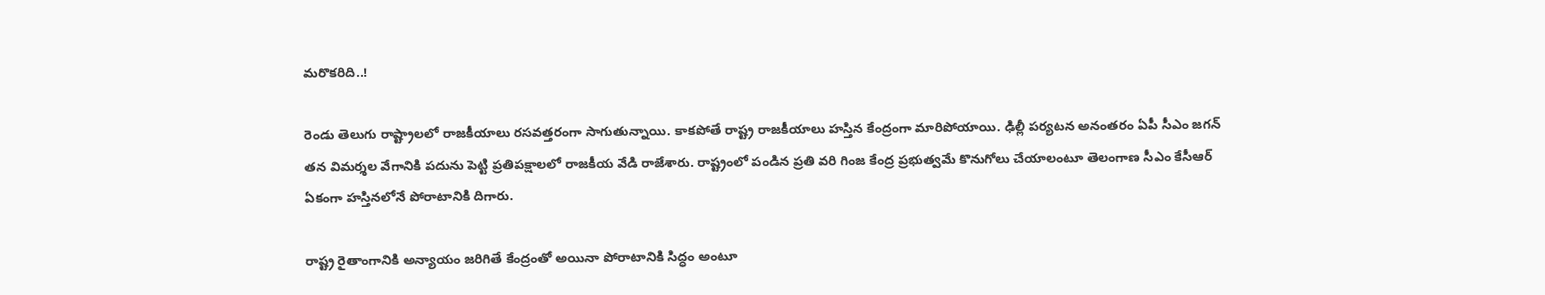మరొకరిది..!

రెండు తెలుగు రాష్ట్రాలలో రాజకీయాలు రసవత్తరంగా సాగుతున్నాయి. కాకపోతే రాష్ట్ర రాజకీయాలు హస్తిన కేంద్రంగా మారిపోయాయి. ఢిల్లీ పర్యటన అనంతరం ఏపీ సీఎం జగన్ తన విమర్శల వేగానికి పదును పెట్టి ప్రతిపక్షాలలో రాజకీయ వేడి రాజేశారు. రాష్ట్రంలో పండిన ప్రతి వరి గింజ కేంద్ర ప్రభుత్వమే కొనుగోలు చేయాలంటూ తెలంగాణ సీఎం కేసీఆర్ ఏకంగా హస్తినలోనే పోరాటానికి దిగారు.

రాష్ట్ర రైతాంగానికి అన్యాయం జరిగితే కేంద్రంతో అయినా పోరాటానికి సిద్ధం అంటూ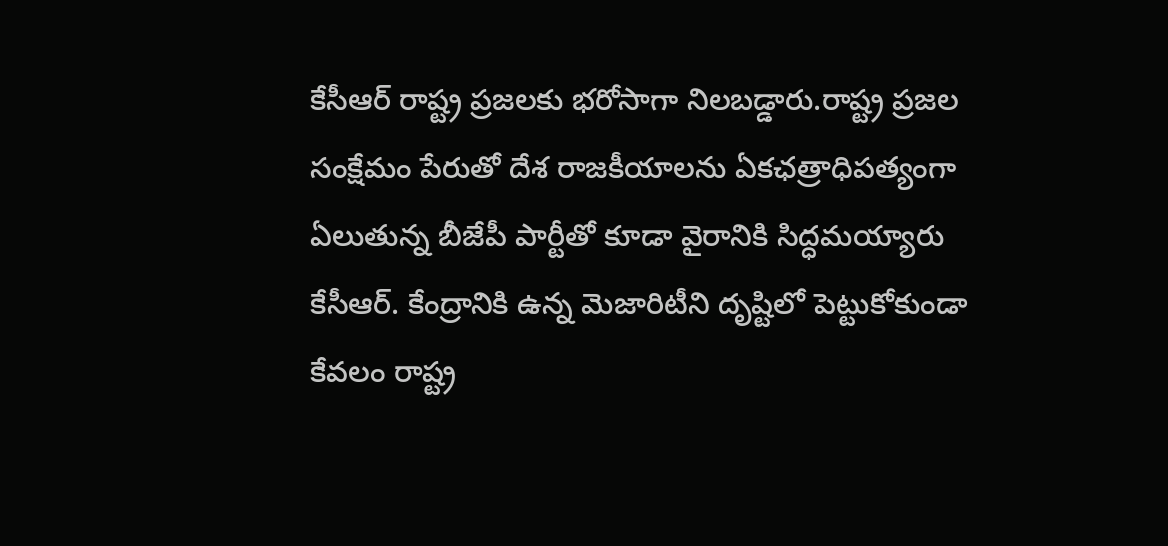కేసీఆర్ రాష్ట్ర ప్రజలకు భరోసాగా నిలబడ్డారు.రాష్ట్ర ప్రజల సంక్షేమం పేరుతో దేశ రాజకీయాలను ఏకఛత్రాధిపత్యంగా ఏలుతున్న బీజేపీ పార్టీతో కూడా వైరానికి సిద్ధమయ్యారు కేసీఆర్. కేంద్రానికి ఉన్న మెజారిటీని దృష్టిలో పెట్టుకోకుండా కేవలం రాష్ట్ర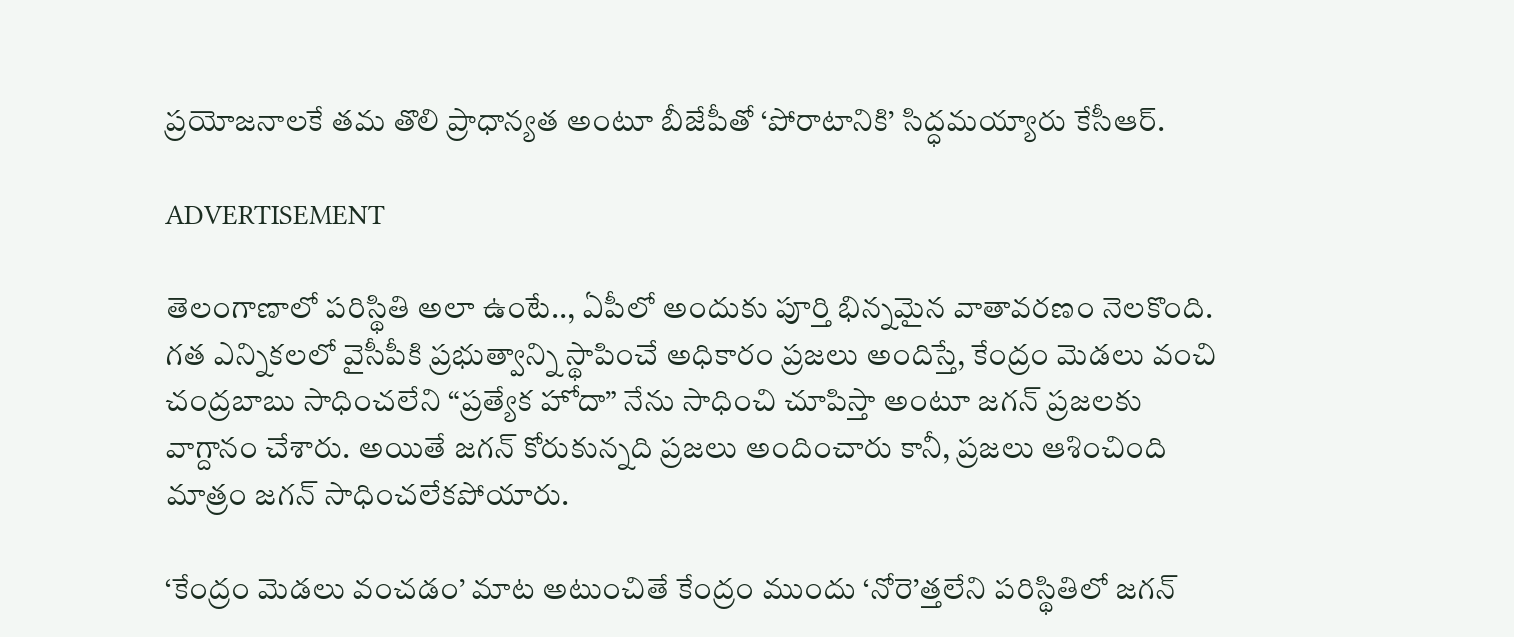ప్రయోజనాలకే తమ తొలి ప్రాధాన్యత అంటూ బీజేపీతో ‘పోరాటానికి’ సిద్ధమయ్యారు కేసీఆర్.

ADVERTISEMENT

తెలంగాణాలో పరిస్థితి అలా ఉంటే.., ఏపీలో అందుకు పూర్తి భిన్నమైన వాతావరణం నెలకొంది. గత ఎన్నికలలో వైసీపీకి ప్రభుత్వాన్ని స్థాపించే అధికారం ప్రజలు అందిస్తే, కేంద్రం మెడలు వంచి చంద్రబాబు సాధించలేని “ప్రత్యేక హోదా” నేను సాధించి చూపిస్తా అంటూ జగన్ ప్రజలకు వాగ్దానం చేశారు. అయితే జగన్ కోరుకున్నది ప్రజలు అందించారు కానీ, ప్రజలు ఆశించింది మాత్రం జగన్ సాధించలేకపోయారు.

‘కేంద్రం మెడలు వంచడం’ మాట అటుంచితే కేంద్రం ముందు ‘నోరె’త్తలేని పరిస్థితిలో జగన్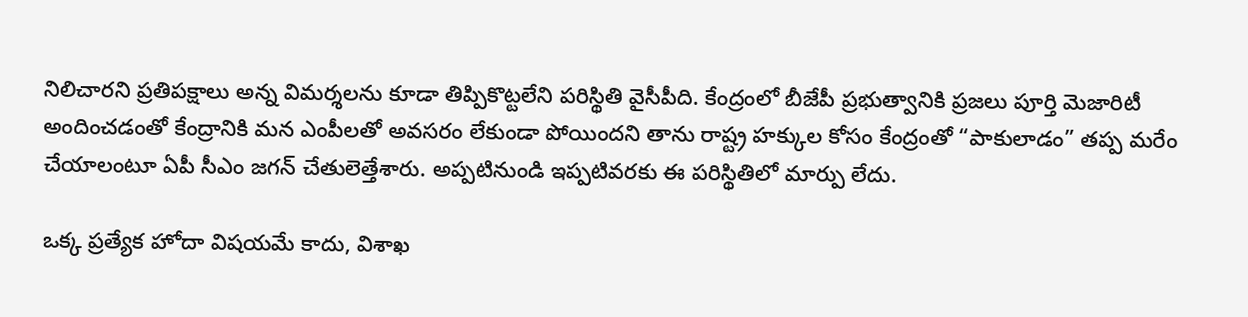నిలిచారని ప్రతిపక్షాలు అన్న విమర్శలను కూడా తిప్పికొట్టలేని పరిస్థితి వైసీపీది. కేంద్రంలో బీజేపీ ప్రభుత్వానికి ప్రజలు పూర్తి మెజారిటీ అందించడంతో కేంద్రానికి మన ఎంపీలతో అవసరం లేకుండా పోయిందని తాను రాష్ట్ర హక్కుల కోసం కేంద్రంతో “పాకులాడం” తప్ప మరేం చేయాలంటూ ఏపీ సీఎం జగన్ చేతులెత్తేశారు. అప్పటినుండి ఇప్పటివరకు ఈ పరిస్థితిలో మార్పు లేదు.

ఒక్క ప్రత్యేక హోదా విషయమే కాదు, విశాఖ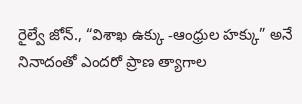రైల్వే జోన్., “విశాఖ ఉక్కు -ఆంధ్రుల హక్కు” అనే నినాదంతో ఎందరో ప్రాణ త్యాగాల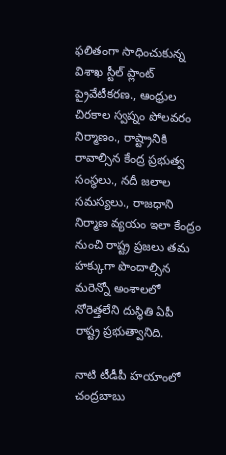ఫలితంగా సాధించుకున్న విశాఖ స్టీల్ ప్లాంట్ ప్రైవేటీకరణ., ఆంధ్రుల చిరకాల స్వప్నం పోలవరం నిర్మాణం., రాష్ట్రానికి రావాల్సిన కేంద్ర ప్రభుత్వ సంస్థలు., నదీ జలాల సమస్యలు., రాజధాని నిర్మాణ వ్యయం ఇలా కేంద్రం నుంచి రాష్ట్ర ప్రజలు తమ హక్కుగా పొందాల్సిన మరెన్నో అంశాలలో నోరెత్తలేని దుస్థితి ఏపీ రాష్ట్ర ప్రభుత్వానిది.

నాటి టీడీపీ హయాంలో చంద్రబాబు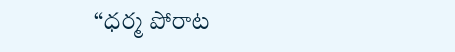“ధర్మ పోరాట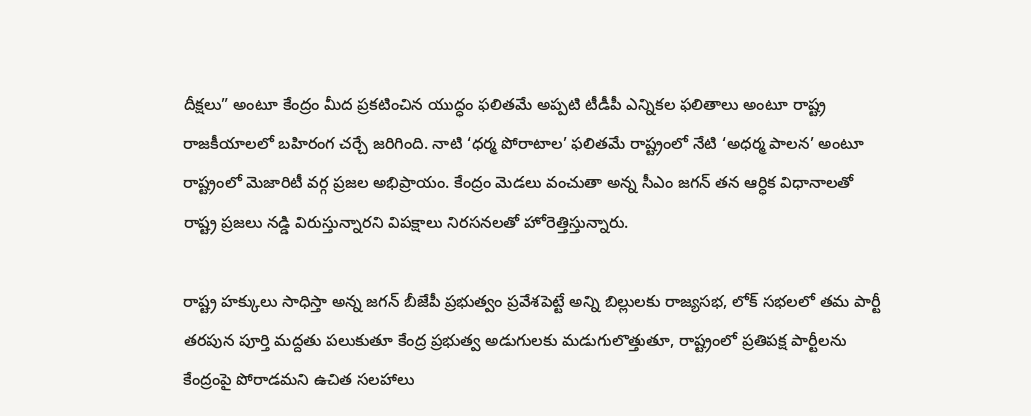దీక్షలు” అంటూ కేంద్రం మీద ప్రకటించిన యుద్ధం ఫలితమే అప్పటి టీడీపీ ఎన్నికల ఫలితాలు అంటూ రాష్ట్ర రాజకీయాలలో బహిరంగ చర్చే జరిగింది. నాటి ‘ధర్మ పోరాటాల’ ఫలితమే రాష్ట్రంలో నేటి ‘అధర్మ పాలన’ అంటూ రాష్ట్రంలో మెజారిటీ వర్గ ప్రజల అభిప్రాయం. కేంద్రం మెడలు వంచుతా అన్న సీఎం జగన్ తన ఆర్ధిక విధానాలతో రాష్ట్ర ప్రజలు నడ్డి విరుస్తున్నారని విపక్షాలు నిరసనలతో హోరెత్తిస్తున్నారు.

రాష్ట్ర హక్కులు సాధిస్తా అన్న జగన్ బీజేపీ ప్రభుత్వం ప్రవేశపెట్టే అన్ని బిల్లులకు రాజ్యసభ, లోక్ సభలలో తమ పార్టీ తరపున పూర్తి మద్దతు పలుకుతూ కేంద్ర ప్రభుత్వ అడుగులకు మడుగులొత్తుతూ, రాష్ట్రంలో ప్రతిపక్ష పార్టీలను కేంద్రంపై పోరాడమని ఉచిత సలహాలు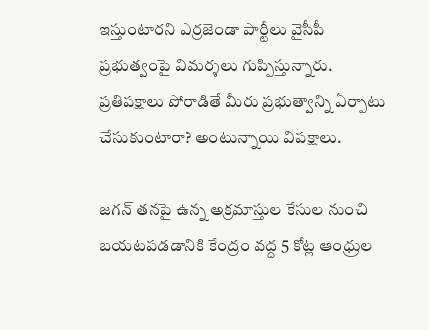ఇస్తుంటారని ఎర్రజెండా పార్టీలు వైసీపీ ప్రభుత్వంపై విమర్శలు గుప్పిస్తున్నారు. ప్రతిపక్షాలు పోరాడితే మీరు ప్రభుత్వాన్ని ఏర్పాటు చేసుకుంటారా? అంటున్నాయి విపక్షాలు.

జగన్ తనపై ఉన్న అక్రమాస్తుల కేసుల నుంచి బయటపడడానికి కేంద్రం వద్ద 5 కోట్ల ఆంధ్రుల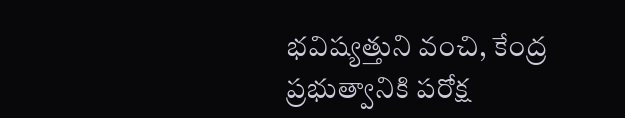భవిష్యత్తుని వంచి, కేంద్ర ప్రభుత్వానికి పరోక్ష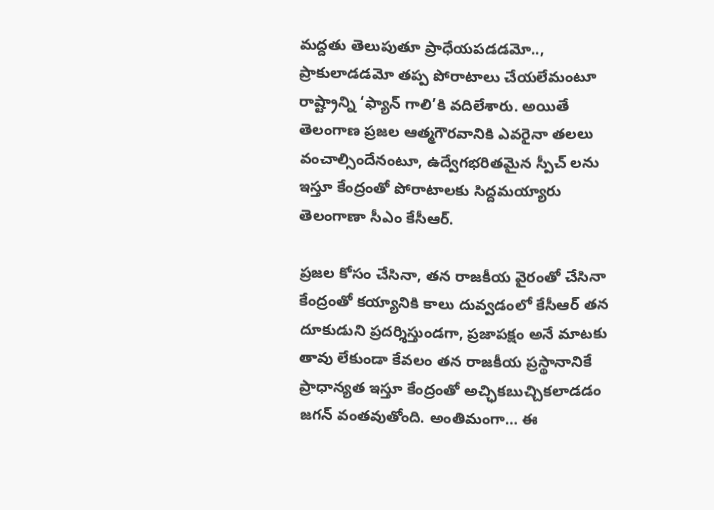మద్దతు తెలుపుతూ ప్రాధేయపడడమో.., ప్రాకులాడడమో తప్ప పోరాటాలు చేయలేమంటూ రాష్ట్రాన్ని ‘ఫ్యాన్ గాలి’కి వదిలేశారు. అయితే తెలంగాణ ప్రజల ఆత్మగౌరవానికి ఎవరైనా తలలు వంచాల్సిందేనంటూ, ఉద్వేగభరితమైన స్పీచ్ లను ఇస్తూ కేంద్రంతో పోరాటాలకు సిద్దమయ్యారు తెలంగాణా సీఎం కేసీఆర్.

ప్రజల కోసం చేసినా, తన రాజకీయ వైరంతో చేసినా కేంద్రంతో కయ్యానికి కాలు దువ్వడంలో కేసీఆర్ తన దూకుడుని ప్రదర్శిస్తుండగా, ప్రజాపక్షం అనే మాటకు తావు లేకుండా కేవలం తన రాజకీయ ప్రస్థానానికే ప్రాధాన్యత ఇస్తూ కేంద్రంతో అచ్ఛికబుచ్చికలాడడం జగన్ వంతవుతోంది. అంతిమంగా… ఈ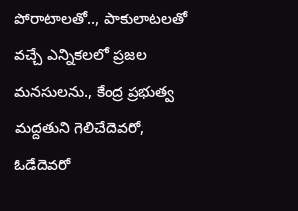పోరాటాలతో.., పాకులాటలతో వచ్చే ఎన్నికలలో ప్రజల మనసులను., కేంద్ర ప్రభుత్వ మద్దతుని గెలిచేదెవరో, ఓడేదెవరో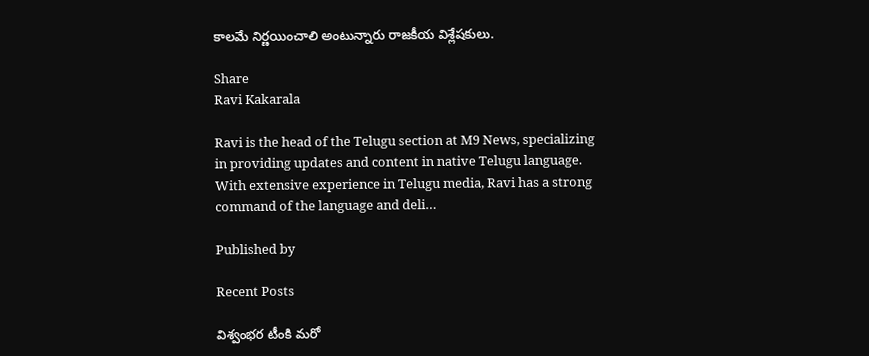కాలమే నిర్ణయించాలి అంటున్నారు రాజకీయ విశ్లేషకులు.

Share
Ravi Kakarala

Ravi is the head of the Telugu section at M9 News, specializing in providing updates and content in native Telugu language. With extensive experience in Telugu media, Ravi has a strong command of the language and deli…

Published by

Recent Posts

విశ్వంభర టీంకి మరో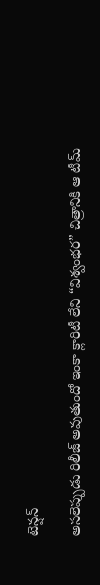టెన్షన్

అసలెప్పుడు రిలీజ్ అవుతుందో ఇంకా క్లారిటీ లేని “విశ్వంభర” చిత్రానికి ఆ టీమ్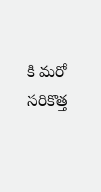కి మరో సరికొత్త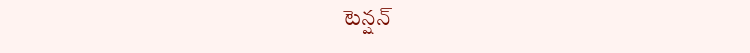టెన్షన్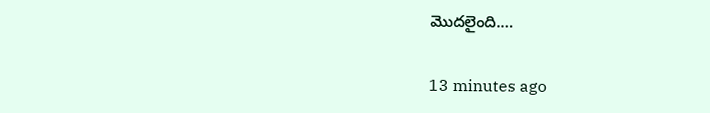మొదలైంది.…

13 minutes ago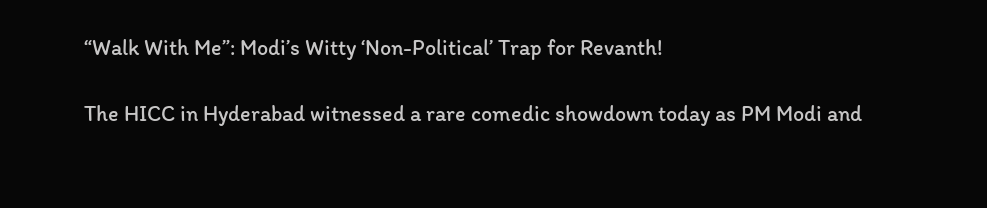“Walk With Me”: Modi’s Witty ‘Non-Political’ Trap for Revanth!

The HICC in Hyderabad witnessed a rare comedic showdown today as PM Modi and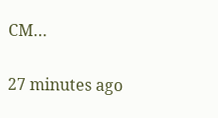CM…

27 minutes ago